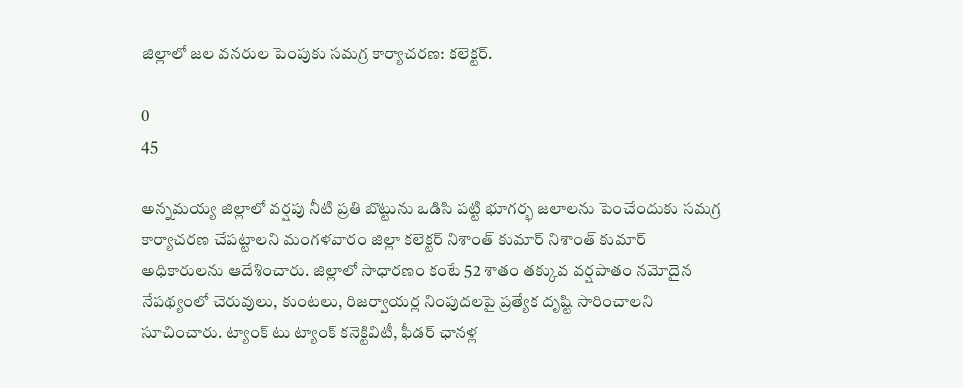జిల్లాలో జల వనరుల పెంపుకు సమగ్ర కార్యాచరణ: కలెక్టర్.

0
45

అన్నమయ్య జిల్లాలో వర్షపు నీటి ప్రతి బొట్టును ఒడిసి పట్టి భూగర్భ జలాలను పెంచేందుకు సమగ్ర కార్యాచరణ చేపట్టాలని మంగళవారం జిల్లా కలెక్టర్ నిశాంత్ కుమార్ నిశాంత్ కుమార్ అధికారులను ఆదేశించారు. జిల్లాలో సాధారణం కంటే 52 శాతం తక్కువ వర్షపాతం నమోదైన నేపథ్యంలో చెరువులు, కుంటలు, రిజర్వాయర్ల నింపుదలపై ప్రత్యేక దృష్టి సారించాలని సూచించారు. ట్యాంక్ టు ట్యాంక్ కనెక్టివిటీ, ఫీడర్ ఛానళ్ల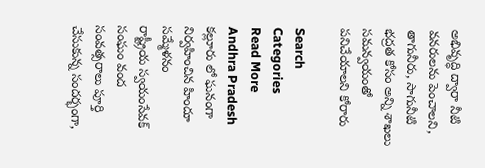అభివృద్ధి ద్వారా నీటి వనరులను పెంచాలని, తాగునీరు, సాగునీటి భద్రత కోసం అన్ని శాఖలు సమన్వయంతో పనిచేయాలని కోరారు

Search
Categories
Read More
Andhra Pradesh
కల్లూరు లో ఘనంగా నిర్వహించిన హిందూ సమ్మేళనం
రాష్ట్రీయ స్వయంసేవక్ సంఘం వంద సంవత్సరాలు పూర్తి చేసుకున్న సందర్భంగా,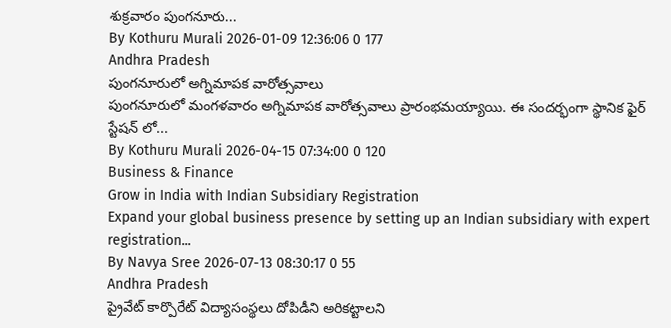శుక్రవారం పుంగనూరు...
By Kothuru Murali 2026-01-09 12:36:06 0 177
Andhra Pradesh
పుంగనూరులో అగ్నిమాపక వారోత్సవాలు
పుంగనూరులో మంగళవారం అగ్నిమాపక వారోత్సవాలు ప్రారంభమయ్యాయి. ఈ సందర్భంగా స్థానిక ఫైర్ స్టేషన్ లో...
By Kothuru Murali 2026-04-15 07:34:00 0 120
Business & Finance
Grow in India with Indian Subsidiary Registration
Expand your global business presence by setting up an Indian subsidiary with expert registration...
By Navya Sree 2026-07-13 08:30:17 0 55
Andhra Pradesh
ప్రైవేట్ కార్పొరేట్ విద్యాసంస్థలు దోపిడీని అరికట్టాలని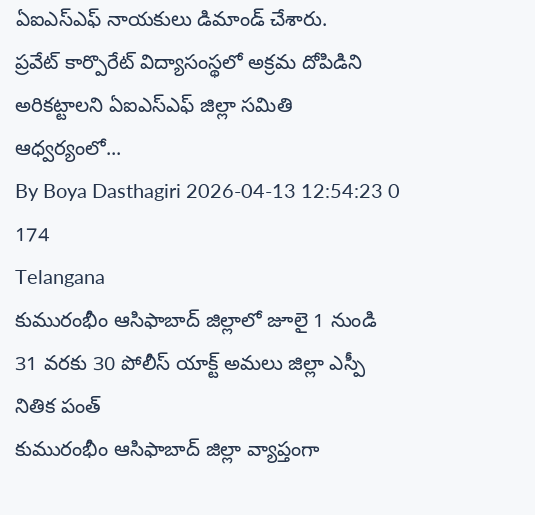ఏఐఎస్ఎఫ్ నాయకులు డిమాండ్ చేశారు.
ప్రవేట్ కార్పొరేట్ విద్యాసంస్థలో అక్రమ దోపిడిని అరికట్టాలని ఏఐఎస్ఎఫ్ జిల్లా సమితి ఆధ్వర్యంలో...
By Boya Dasthagiri 2026-04-13 12:54:23 0 174
Telangana
కుమురంభీం ఆసిఫాబాద్ జిల్లాలో జూలై 1 నుండి 31 వరకు 30 పోలీస్ యాక్ట్ అమలు జిల్లా ఎస్పీ నితిక పంత్
కుమురంభీం ఆసిఫాబాద్ జిల్లా వ్యాప్తంగా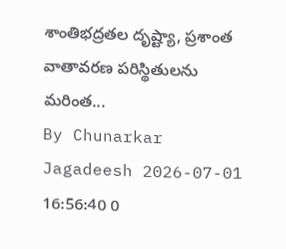శాంతిభద్రతల దృష్ట్యా, ప్రశాంత వాతావరణ పరిస్థితులను మరింత...
By Chunarkar Jagadeesh 2026-07-01 16:56:40 0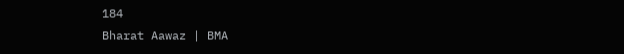184
Bharat Aawaz | BMA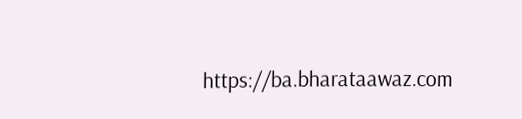https://ba.bharataawaz.com